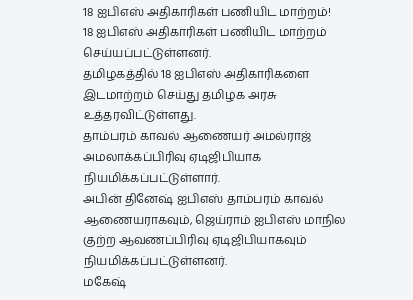18 ஐபிஎஸ் அதிகாரிகள் பணியிட மாற்றம்!
18 ஐபிஎஸ் அதிகாரிகள் பணியிட மாற்றம் செய்யப்பட்டுள்ளனர்.
தமிழகத்தில் 18 ஐபிஎஸ் அதிகாரிகளை இடமாற்றம் செய்து தமிழக அரசு உத்தரவிட்டுள்ளது.
தாம்பரம் காவல் ஆணையர் அமல்ராஜ் அமலாக்கப்பிரிவு ஏடிஜிபியாக நியமிக்கப்பட்டுள்ளார்.
அபின் தினேஷ் ஐபிஎஸ் தாம்பரம் காவல் ஆணையராகவும், ஜெய்ராம் ஐபிஎஸ் மாநில குற்ற ஆவணப்பிரிவு ஏடிஜிபியாகவும் நியமிக்கப்பட்டுள்ளனர்.
மகேஷ்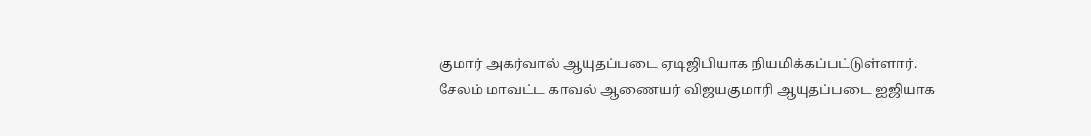குமார் அகர்வால் ஆயுதப்படை ஏடிஜிபியாக நியமிக்கப்பட்டுள்ளார்.
சேலம் மாவட்ட காவல் ஆணையர் விஜயகுமாரி ஆயுதப்படை ஐஜியாக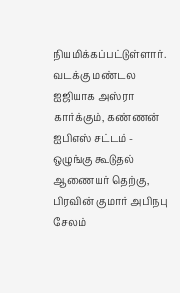நியமிக்கப்பட்டுள்ளார்.
வடக்கு மண்டல ஐஜியாக அஸ்ரா கார்க்கும், கண்ணன் ஐபிஎஸ் சட்டம் - ஒழுங்கு கூடுதல் ஆணையர் தெற்கு, பிரவின் குமார் அபிநபு சேலம்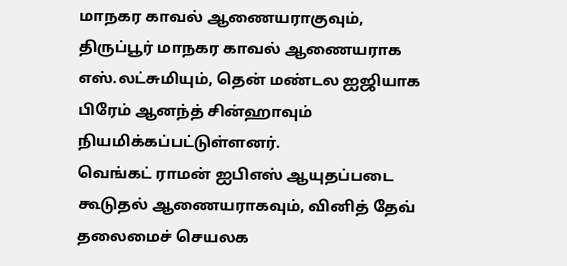மாநகர காவல் ஆணையராகுவும், திருப்பூர் மாநகர காவல் ஆணையராக எஸ்.லட்சுமியும், தென் மண்டல ஐஜியாக பிரேம் ஆனந்த் சின்ஹாவும் நியமிக்கப்பட்டுள்ளனர்.
வெங்கட் ராமன் ஐபிஎஸ் ஆயுதப்படை கூடுதல் ஆணையராகவும், வினித் தேவ் தலைமைச் செயலக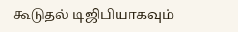கூடுதல் டிஜிபியாகவும்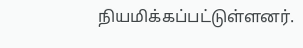நியமிக்கப்பட்டுள்ளனர்.